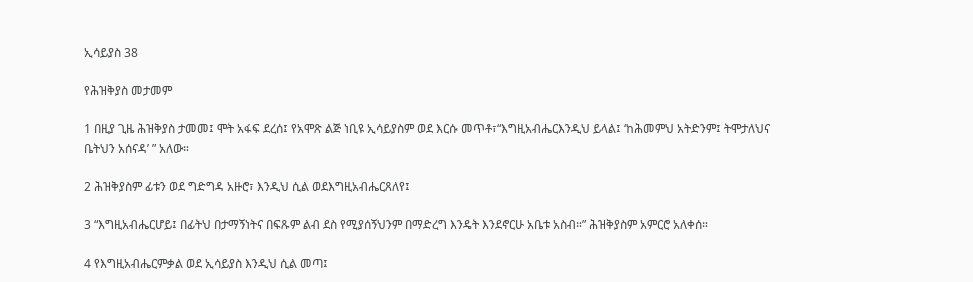ኢሳይያስ 38

የሕዝቅያስ መታመም

1 በዚያ ጊዜ ሕዝቅያስ ታመመ፤ ሞት አፋፍ ደረሰ፤ የአሞጽ ልጅ ነቢዩ ኢሳይያስም ወደ እርሱ መጥቶ፣“እግዚአብሔርእንዲህ ይላል፤ ‘ከሕመምህ አትድንም፤ ትሞታለህና ቤትህን አሰናዳ’ ” አለው።

2 ሕዝቅያስም ፊቱን ወደ ግድግዳ አዙሮ፣ እንዲህ ሲል ወደእግዚአብሔርጸለየ፤

3 “እግዚአብሔርሆይ፤ በፊትህ በታማኝነትና በፍጹም ልብ ደስ የሚያሰኝህንም በማድረግ እንዴት እንደኖርሁ አቤቱ አስብ።” ሕዝቅያስም አምርሮ አለቀሰ።

4 የእግዚአብሔርምቃል ወደ ኢሳይያስ እንዲህ ሲል መጣ፤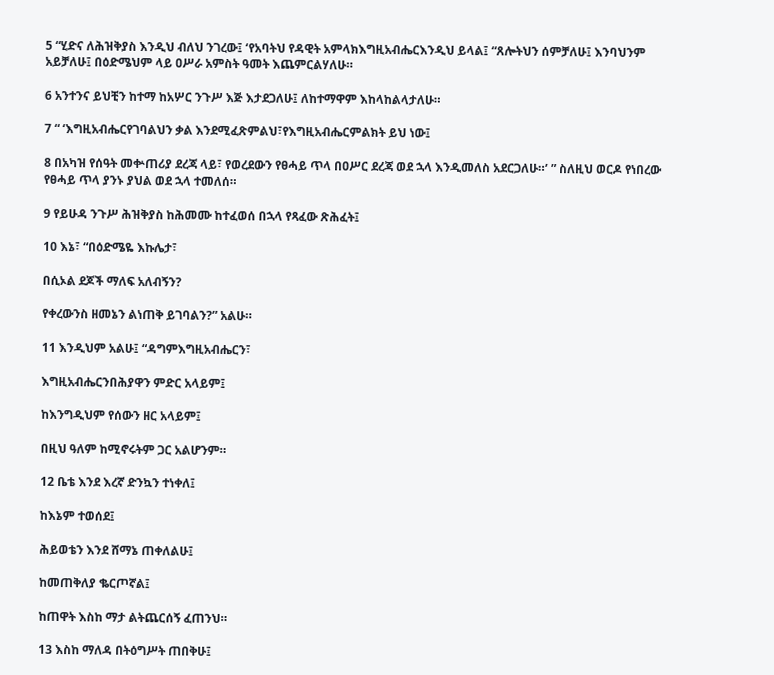5 “ሂድና ለሕዝቅያስ እንዲህ ብለህ ንገረው፤ ‘የአባትህ የዳዊት አምላክእግዚአብሔርእንዲህ ይላል፤ “ጸሎትህን ሰምቻለሁ፤ እንባህንም አይቻለሁ፤ በዕድሜህም ላይ ዐሥራ አምስት ዓመት እጨምርልሃለሁ።

6 አንተንና ይህቺን ከተማ ከአሦር ንጉሥ እጅ እታደጋለሁ፤ ለከተማዋም እከላከልላታለሁ።

7 “ ‘እግዚአብሔርየገባልህን ቃል እንደሚፈጽምልህ፣የእግዚአብሔርምልክት ይህ ነው፤

8 በአካዝ የሰዓት መቍጠሪያ ደረጃ ላይ፣ የወረደውን የፀሓይ ጥላ በዐሥር ደረጃ ወደ ኋላ እንዲመለስ አደርጋለሁ።’ ” ስለዚህ ወርዶ የነበረው የፀሓይ ጥላ ያንኑ ያህል ወደ ኋላ ተመለሰ።

9 የይሁዳ ንጉሥ ሕዝቅያስ ከሕመሙ ከተፈወሰ በኋላ የጻፈው ጽሕፈት፤

10 እኔ፣ “በዕድሜዬ እኩሌታ፣

በሲኦል ደጆች ማለፍ አለብኝን?

የቀረውንስ ዘመኔን ልነጠቅ ይገባልን?” አልሁ።

11 እንዲህም አልሁ፤ “ዳግምእግዚአብሔርን፣

እግዚአብሔርንበሕያዋን ምድር አላይም፤

ከእንግዲህም የሰውን ዘር አላይም፤

በዚህ ዓለም ከሚኖሩትም ጋር አልሆንም።

12 ቤቴ እንደ እረኛ ድንኳን ተነቀለ፤

ከእኔም ተወሰደ፤

ሕይወቴን እንደ ሸማኔ ጠቀለልሁ፤

ከመጠቅለያ ቈርጦኛል፤

ከጠዋት እስከ ማታ ልትጨርሰኝ ፈጠንህ።

13 እስከ ማለዳ በትዕግሥት ጠበቅሁ፤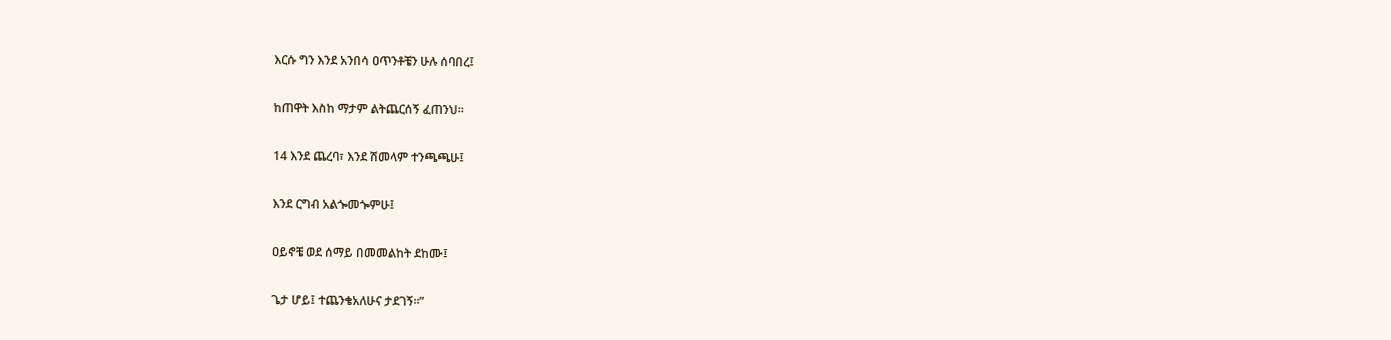እርሱ ግን እንደ አንበሳ ዐጥንቶቼን ሁሉ ሰባበረ፤

ከጠዋት እስከ ማታም ልትጨርሰኝ ፈጠንህ።

14 እንደ ጨረባ፣ እንደ ሽመላም ተንጫጫሁ፤

እንደ ርግብ አልጐመጐምሁ፤

ዐይኖቼ ወደ ሰማይ በመመልከት ደከሙ፤

ጌታ ሆይ፤ ተጨንቄአለሁና ታደገኝ።”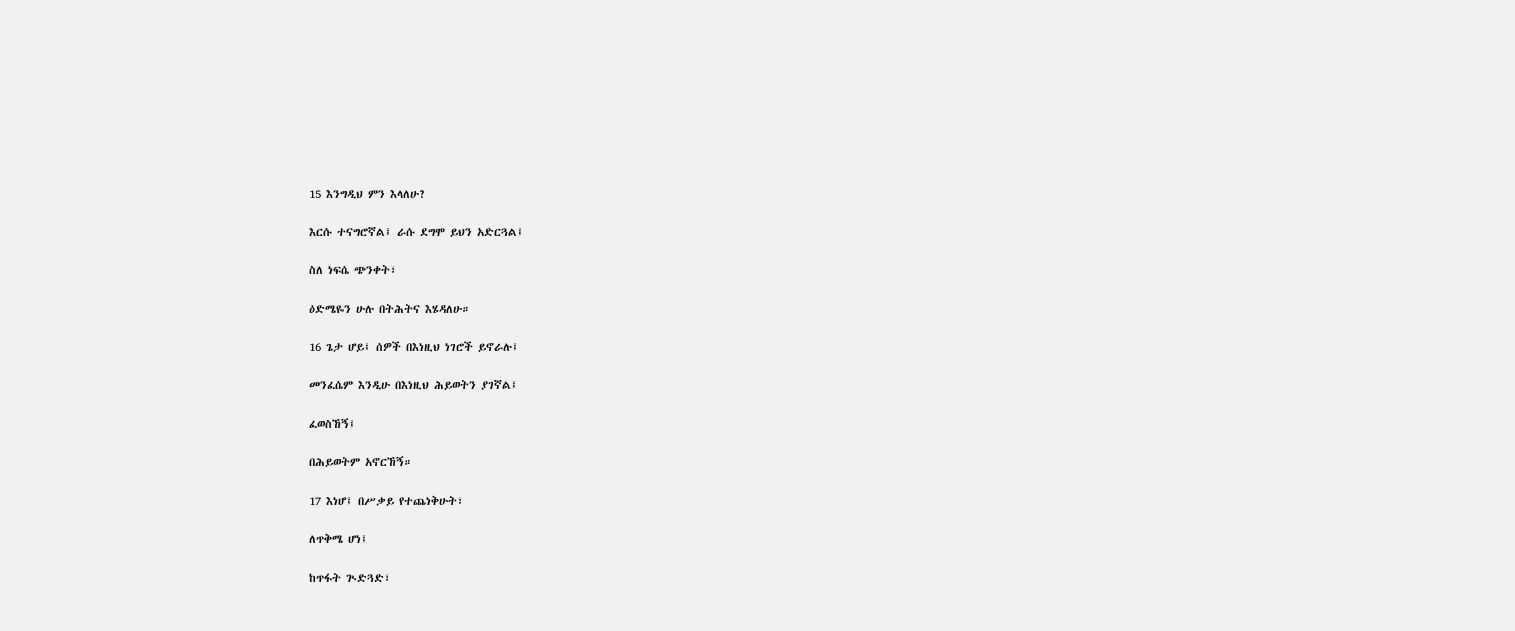15 እንግዲህ ምን እላለሁ?

እርሱ ተናግሮኛል፤ ራሱ ደግሞ ይህን አድርጓል፤

ስለ ነፍሴ ጭንቀት፣

ዕድሜዬን ሁሉ በትሕትና እሄዳለሁ።

16 ጌታ ሆይ፤ ሰዎች በእነዚህ ነገሮች ይኖራሉ፤

መንፈሴም እንዲሁ በእነዚህ ሕይወትን ያገኛል፤

ፈወስኸኝ፤

በሕይወትም አኖርኸኝ።

17 እነሆ፤ በሥቃይ የተጨነቅሁት፣

ለጥቅሜ ሆነ፤

ከጥፋት ጒድጓድ፣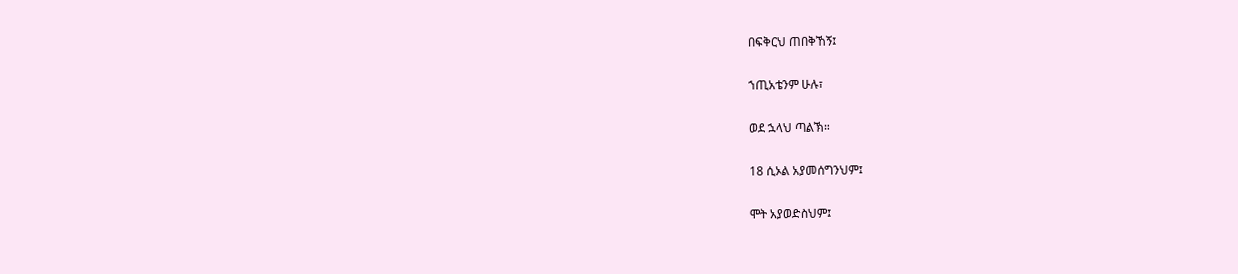በፍቅርህ ጠበቅኸኝ፤

ኀጢአቴንም ሁሉ፣

ወደ ኋላህ ጣልኽ።

18 ሲኦል አያመሰግንህም፤

ሞት አያወድስህም፤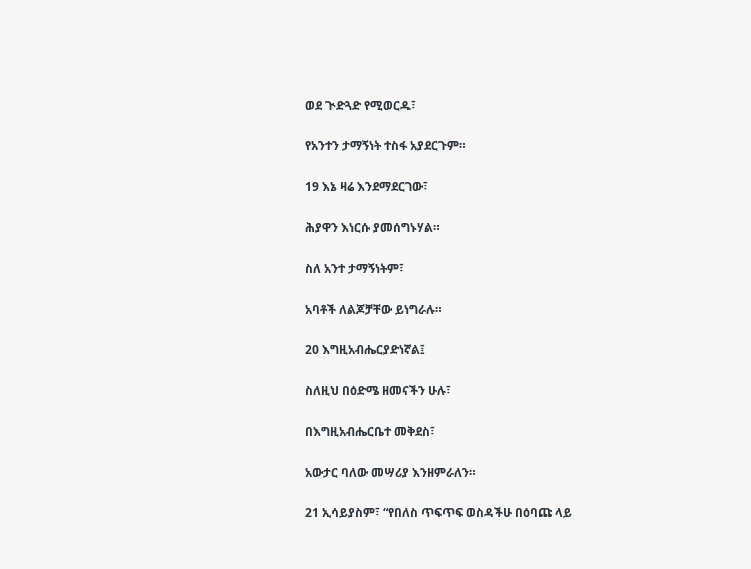ወደ ጒድጓድ የሚወርዱ፣

የአንተን ታማኝነት ተስፋ አያደርጉም።

19 እኔ ዛሬ እንደማደርገው፣

ሕያዋን እነርሱ ያመሰግኑሃል።

ስለ አንተ ታማኝነትም፣

አባቶች ለልጆቻቸው ይነግራሉ።

20 እግዚአብሔርያድነኛል፤

ስለዚህ በዕድሜ ዘመናችን ሁሉ፣

በእግዚአብሔርቤተ መቅደስ፣

አውታር ባለው መሣሪያ እንዘምራለን።

21 ኢሳይያስም፣ “የበለስ ጥፍጥፍ ወስዳችሁ በዕባጩ ላይ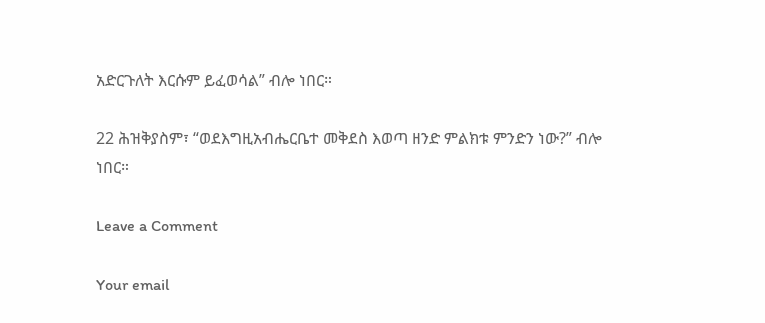አድርጉለት እርሱም ይፈወሳል” ብሎ ነበር።

22 ሕዝቅያስም፣ “ወደእግዚአብሔርቤተ መቅደስ እወጣ ዘንድ ምልክቱ ምንድን ነው?” ብሎ ነበር።

Leave a Comment

Your email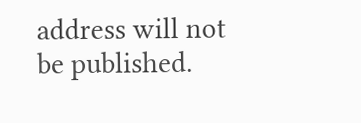address will not be published.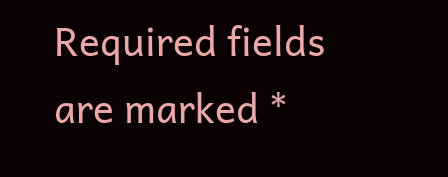Required fields are marked *